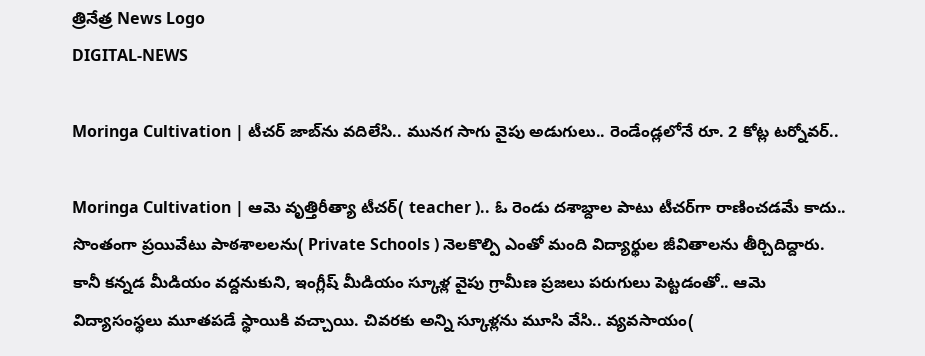త్రినేత్ర News Logo
DIGITAL-NEWS

Moringa Cultivation | టీచ‌ర్ జాబ్‌ను వ‌దిలేసి.. మునగ సాగు వైపు అడుగులు.. రెండేండ్ల‌లోనే రూ. 2 కోట్ల ట‌ర్నోవ‌ర్‌..

Moringa Cultivation | ఆమె వృత్తిరీత్యా టీచ‌ర్( teacher ).. ఓ రెండు ద‌శాబ్దాల పాటు టీచ‌ర్‌గా రాణించ‌డ‌మే కాదు.. సొంతంగా ప్ర‌యివేటు పాఠ‌శాల‌ల‌ను( Private Schools ) నెల‌కొల్పి ఎంతో మంది విద్యార్థుల జీవితాల‌ను తీర్చిదిద్దారు. కానీ క‌న్న‌డ మీడియం వ‌ద్ద‌నుకుని, ఇంగ్లీష్ మీడియం స్కూళ్ల వైపు గ్రామీణ ప్ర‌జ‌లు ప‌రుగులు పెట్ట‌డంతో.. ఆమె విద్యాసంస్థ‌లు మూత‌ప‌డే స్థాయికి వ‌చ్చాయి. చివ‌ర‌కు అన్ని స్కూళ్ల‌ను మూసి వేసి.. వ్య‌వ‌సాయం(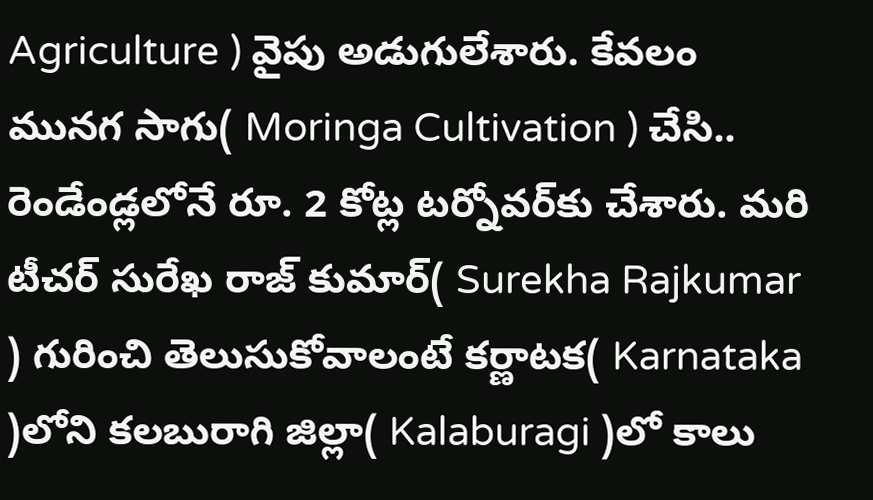Agriculture ) వైపు అడుగులేశారు. కేవ‌లం మున‌గ సాగు( Moringa Cultivation ) చేసి.. రెండేండ్ల‌లోనే రూ. 2 కోట్ల ట‌ర్నోవ‌ర్‌కు చేశారు. మ‌రి టీచ‌ర్ సురేఖ రాజ్ కుమార్( Surekha Rajkumar ) గురించి తెలుసుకోవాలంటే క‌ర్ణాట‌క‌( Karnataka )లోని క‌ల‌బురాగి జిల్లా( Kalaburagi )లో కాలు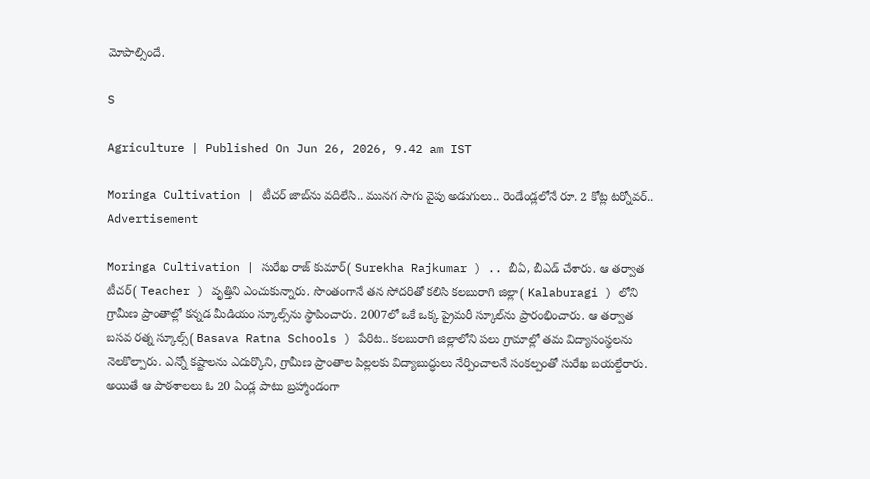మోపాల్సిందే.

S

Agriculture | Published On Jun 26, 2026, 9.42 am IST

Moringa Cultivation | టీచ‌ర్ జాబ్‌ను వ‌దిలేసి.. మునగ సాగు వైపు అడుగులు.. రెండేండ్ల‌లోనే రూ. 2 కోట్ల ట‌ర్నోవ‌ర్‌..
Advertisement

Moringa Cultivation | సురేఖ రాజ్ కుమార్( Surekha Rajkumar ) .. బీఏ, బీఎడ్ చేశారు. ఆ త‌ర్వాత టీచ‌ర్( Teacher ) వృత్తిని ఎంచుకున్నారు. సొంతంగానే త‌న సోద‌రితో క‌లిసి క‌ల‌బురాగి జిల్లా( Kalaburagi ) లోని గ్రామీణ ప్రాంతాల్లో క‌న్న‌డ మీడియం స్కూల్స్‌ను స్థాపించారు. 2007లో ఒకే ఒక్క ప్రైమ‌రీ స్కూల్‌ను ప్రారంభించారు. ఆ త‌ర్వాత బ‌స‌వ ర‌త్న స్కూల్స్( Basava Ratna Schools ) పేరిట‌.. క‌ల‌బురాగి జిల్లాలోని ప‌లు గ్రామాల్లో త‌మ విద్యాసంస్థ‌ల‌ను నెల‌కొల్పారు. ఎన్నో క‌ష్టాల‌ను ఎదుర్కొని, గ్రామీణ ప్రాంతాల పిల్ల‌ల‌కు విద్యాబుద్ధులు నేర్పించాల‌నే సంక‌ల్పంతో సురేఖ బ‌య‌ల్దేరారు. అయితే ఆ పాఠ‌శాల‌లు ఓ 20 ఏండ్ల పాటు బ్ర‌హ్మాండంగా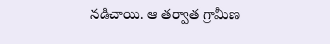న‌డిచాయి. ఆ త‌ర్వాత గ్రామీణ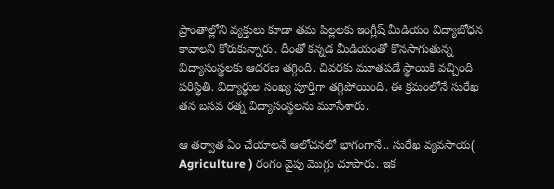ప్రాంతాల్లోని వ్య‌క్తులు కూడా త‌మ పిల్ల‌ల‌కు ఇంగ్లీష్ మీడియం విద్యాబోధ‌న కావాల‌ని కోరుకున్నారు. దీంతో క‌న్న‌డ మీడియంతో కొన‌సాగుతున్న విద్యాసంస్థ‌ల‌కు ఆద‌ర‌ణ త‌గ్గింది. చివ‌ర‌కు మూత‌ప‌డే స్థాయికి వచ్చింది ప‌రిస్థితి. విద్యార్థుల సంఖ్య పూర్తిగా త‌గ్గిపోయింది. ఈ క్ర‌మంలోనే సురేఖ త‌న బ‌స‌వ ర‌త్న విద్యాసంస్థ‌ల‌ను మూసేశారు.

ఆ త‌ర్వాత ఏం చేయాల‌నే ఆలోచ‌న‌లో భాగంగానే.. సురేఖ వ్య‌వ‌సాయ( Agriculture ) రంగం వైపు మొగ్గు చూపారు. ఇక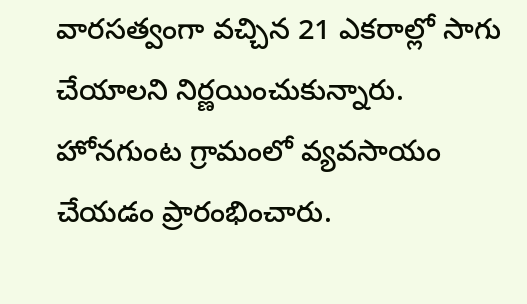వార‌స‌త్వంగా వ‌చ్చిన 21 ఎక‌రాల్లో సాగు చేయాల‌ని నిర్ణ‌యించుకున్నారు. హోన‌గుంట గ్రామంలో వ్య‌వ‌సాయం చేయ‌డం ప్రారంభించారు.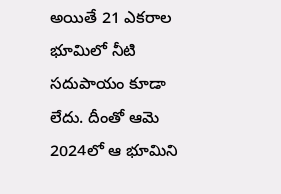అయితే 21 ఎక‌రాల భూమిలో నీటి స‌దుపాయం కూడా లేదు. దీంతో ఆమె 2024లో ఆ భూమిని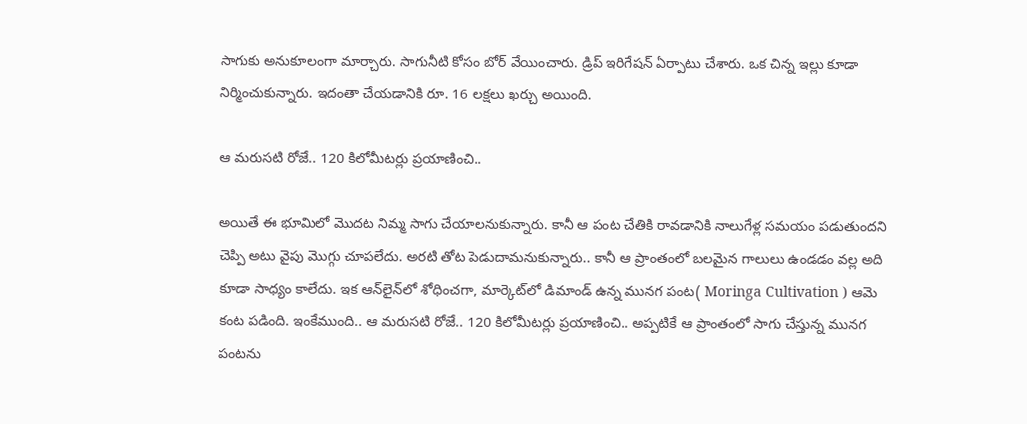సాగుకు అనుకూలంగా మార్చారు. సాగునీటి కోసం బోర్ వేయించారు. డ్రిప్ ఇరిగేష‌న్ ఏర్పాటు చేశారు. ఒక చిన్న ఇల్లు కూడా నిర్మించుకున్నారు. ఇదంతా చేయ‌డానికి రూ. 16 ల‌క్ష‌లు ఖ‌ర్చు అయింది.

ఆ మ‌రుస‌టి రోజే.. 120 కిలోమీట‌ర్లు ప్ర‌యాణించి..

అయితే ఈ భూమిలో మొద‌ట నిమ్మ సాగు చేయాల‌నుకున్నారు. కానీ ఆ పంట చేతికి రావ‌డానికి నాలుగేళ్ల స‌మ‌యం ప‌డుతుందని చెప్పి అటు వైపు మొగ్గు చూప‌లేదు. అర‌టి తోట పెడుదామ‌నుకున్నారు.. కానీ ఆ ప్రాంతంలో బ‌ల‌మైన గాలులు ఉండ‌డం వ‌ల్ల అది కూడా సాధ్యం కాలేదు. ఇక ఆన్‌లైన్‌లో శోధించ‌గా, మార్కెట్‌లో డిమాండ్ ఉన్న మున‌గ పంట( Moringa Cultivation ) ఆమె కంట ప‌డింది. ఇంకేముంది.. ఆ మ‌రుస‌టి రోజే.. 120 కిలోమీట‌ర్లు ప్ర‌యాణించి.. అప్ప‌టికే ఆ ప్రాంతంలో సాగు చేస్తున్న మున‌గ పంట‌ను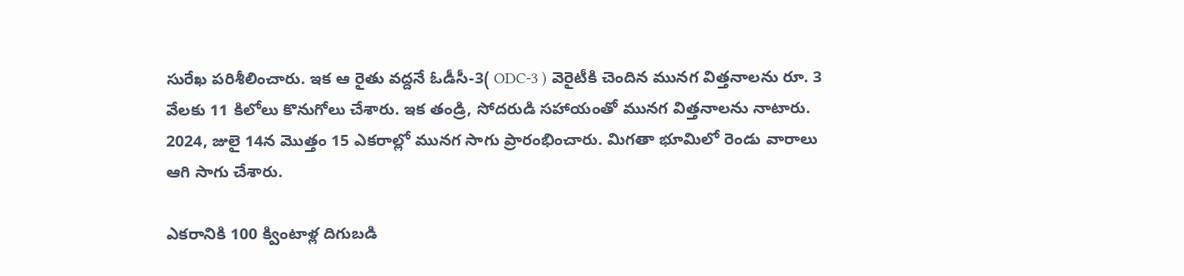సురేఖ ప‌రిశీలించారు. ఇక ఆ రైతు వ‌ద్ద‌నే ఓడీసీ-3( ODC-3 ) వెరైటీకి చెందిన మున‌గ విత్త‌నాల‌ను రూ. 3 వేల‌కు 11 కిలోలు కొనుగోలు చేశారు. ఇక తండ్రి, సోద‌రుడి స‌హాయంతో మున‌గ విత్త‌నాల‌ను నాటారు. 2024, జులై 14న మొత్తం 15 ఎక‌రాల్లో మున‌గ సాగు ప్రారంభించారు. మిగ‌తా భూమిలో రెండు వారాలు ఆగి సాగు చేశారు.

ఎక‌రానికి 100 క్వింటాళ్ల దిగుబ‌డి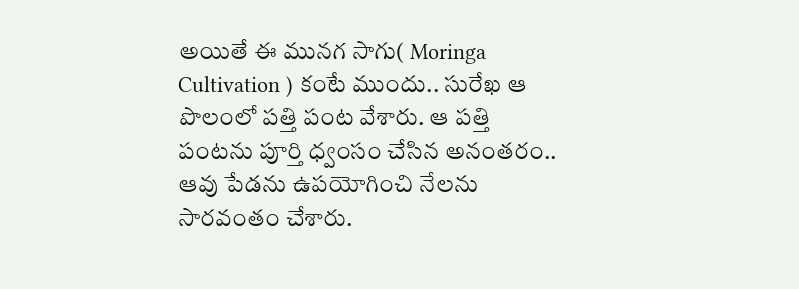అయితే ఈ మున‌గ సాగు( Moringa Cultivation ) కంటే ముందు.. సురేఖ ఆ పొలంలో ప‌త్తి పంట వేశారు. ఆ ప‌త్తి పంట‌ను పూర్తి ధ్వంసం చేసిన అనంత‌రం.. ఆవు పేడను ఉప‌యోగించి నేల‌ను సార‌వంతం చేశారు.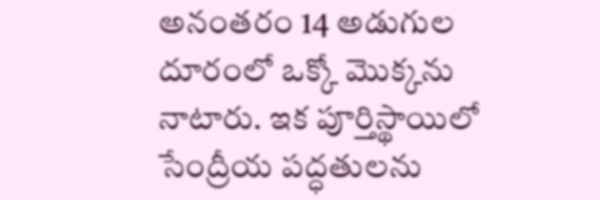అనంత‌రం 14 అడుగుల దూరంలో ఒక్కో మొక్క‌ను నాటారు. ఇక పూర్తిస్థాయిలో సేంద్రీయ ప‌ద్ధ‌తుల‌ను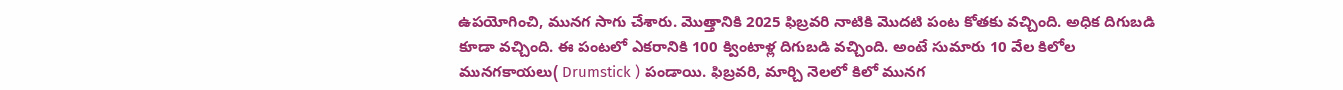ఉప‌యోగించి, మునగ సాగు చేశారు. మొత్తానికి 2025 ఫిబ్ర‌వ‌రి నాటికి మొద‌టి పంట కోత‌కు వ‌చ్చింది. అధిక దిగుబ‌డి కూడా వ‌చ్చింది. ఈ పంట‌లో ఎక‌రానికి 100 క్వింటాళ్ల దిగుబ‌డి వ‌చ్చింది. అంటే సుమారు 10 వేల కిలోల మున‌గ‌కాయ‌లు( Drumstick ) పండాయి. ఫిబ్ర‌వ‌రి, మార్చి నెల‌లో కిలో మున‌గ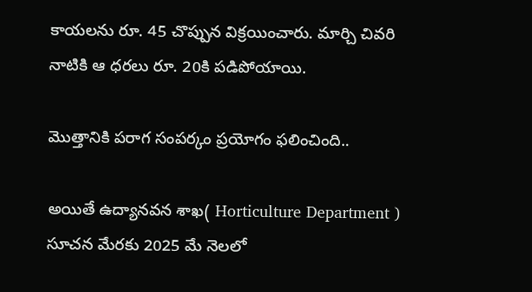కాయ‌ల‌ను రూ. 45 చొప్పున విక్ర‌యించారు. మార్చి చివ‌రి నాటికి ఆ ధ‌రలు రూ. 20కి పడిపోయాయి.

మొత్తానికి ప‌రాగ సంప‌ర్కం ప్ర‌యోగం ఫ‌లించింది..

అయితే ఉద్యాన‌వ‌న శాఖ( Horticulture Department ) సూచ‌న మేర‌కు 2025 మే నెల‌లో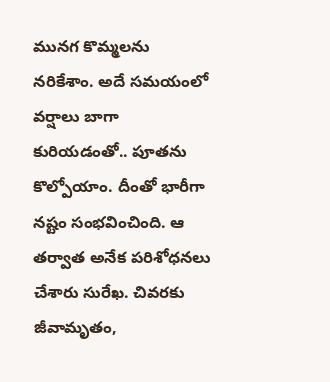మున‌గ కొమ్మ‌ల‌ను న‌రికేశాం. అదే స‌మ‌యంలో వ‌ర్షాలు బాగా కురియ‌డంతో.. పూత‌ను కొల్పోయాం. దీంతో భారీగా న‌ష్టం సంభ‌వించింది. ఆ త‌ర్వాత అనేక ప‌రిశోధ‌న‌లు చేశారు సురేఖ‌. చివ‌ర‌కు జీవామృతం,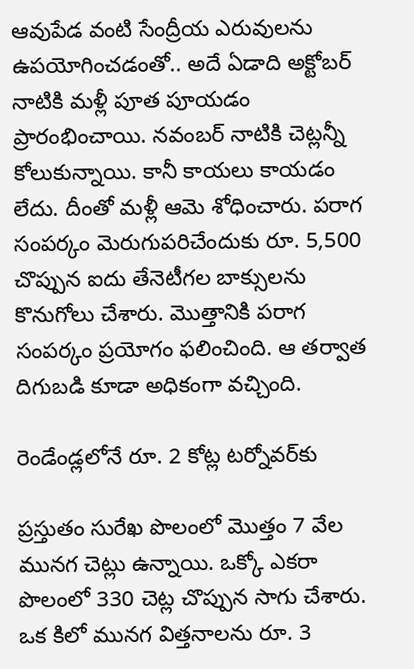ఆవుపేడ వంటి సేంద్రీయ ఎరువుల‌ను ఉప‌యోగించడంతో.. అదే ఏడాది అక్టోబ‌ర్ నాటికి మ‌ళ్లీ పూత పూయ‌డం ప్రారంభించాయి. న‌వంబ‌ర్ నాటికి చెట్ల‌న్నీ కోలుకున్నాయి. కానీ కాయ‌లు కాయ‌డం లేదు. దీంతో మ‌ళ్లీ ఆమె శోధించారు. ప‌రాగ సంప‌ర్కం మెరుగుప‌రిచేందుకు రూ. 5,500 చొప్పున ఐదు తేనెటీగ‌ల బాక్సుల‌ను కొనుగోలు చేశారు. మొత్తానికి ప‌రాగ సంప‌ర్కం ప్ర‌యోగం ఫ‌లించింది. ఆ త‌ర్వాత దిగుబ‌డి కూడా అధికంగా వ‌చ్చింది.

రెండేండ్ల‌లోనే రూ. 2 కోట్ల ట‌ర్నోవ‌ర్‌కు

ప్ర‌స్తుతం సురేఖ పొలంలో మొత్తం 7 వేల మున‌గ చెట్లు ఉన్నాయి. ఒక్కో ఎక‌రా పొలంలో 330 చెట్ల చొప్పున సాగు చేశారు. ఒక కిలో మున‌గ విత్త‌నాల‌ను రూ. 3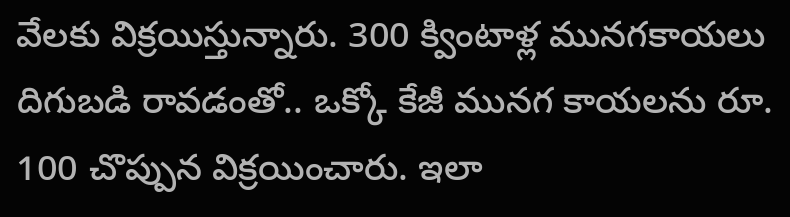వేల‌కు విక్ర‌యిస్తున్నారు. 300 క్వింటాళ్ల మున‌గ‌కాయ‌లు దిగుబ‌డి రావ‌డంతో.. ఒక్కో కేజీ మున‌గ కాయ‌ల‌ను రూ. 100 చొప్పున విక్ర‌యించారు. ఇలా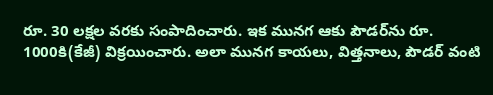రూ. 30 ల‌క్ష‌ల వ‌ర‌కు సంపాదించారు. ఇక మున‌గ ఆకు పౌడ‌ర్‌ను రూ. 1000కి(కేజీ) విక్ర‌యించారు. అలా మున‌గ కాయ‌లు, విత్త‌నాలు, పౌడ‌ర్ వంటి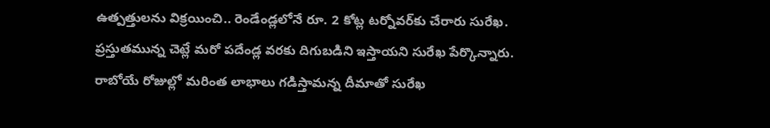ఉత్ప‌త్తుల‌ను విక్ర‌యించి.. రెండేండ్ల‌లోనే రూ. 2 కోట్ల ట‌ర్నోవ‌ర్‌కు చేరారు సురేఖ‌. ప్ర‌స్తుత‌మున్న చెట్లే మ‌రో ప‌దేండ్ల వ‌ర‌కు దిగుబ‌డిని ఇస్తాయని సురేఖ పేర్కొన్నారు. రాబోయే రోజుల్లో మ‌రింత లాభాలు గ‌డిస్తామ‌న్న దీమాతో సురేఖ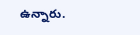ఉన్నారు.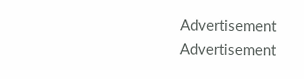Advertisement
Advertisement